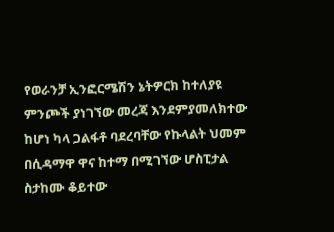የወራንቻ ኢንፎርሜሽን ኔትዎርክ ከተለያዩ ምንጮች ያነገኘው መረጃ እንደምያመለክተው ከሆነ ካላ ጋልፋቶ ባደረባቸው የኩላልት ህመም በሲዳማዋ ዋና ከተማ በሚገኘው ሆስፒታል ስታከሙ ቆይተው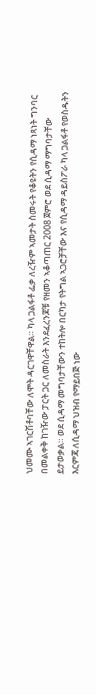ህመሙ ኣገርሽቶባቸው ለሞት ዳርገዋቸዋል። ካላ ጋልፋቶ ፌቃ ለረዥም ኣመታት ስመሩት የቆዩትን የሲዳማ ነጻነት ግንባር በመልቀቅ ከገዥው ፓርት ጋር ለመስራት እንደፈረንጆቹ የዘመን ኣቆጣጠር 2008 ጀምሮ ወደ ሲዳማ ማግባታቸው ይታወቃል። ወደ ሲዳማ መግባታቸውን ተከትሎ በርካታ የትግል ኣጋሮቻቸው እና የሲዳማ ዳይስፖራ ካላ ጋልፋቶ የወስዱትን እርምጃ ለሲዳማ ህዝብ የማይበጅ ነው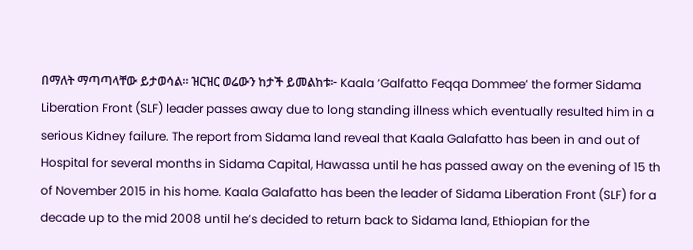በማለት ማጣጣላቸው ይታወሳል። ዝርዝር ወሬውን ከታች ይመልከቱ፦ Kaala ‘Galfatto Feqqa Dommee’ the former Sidama Liberation Front (SLF) leader passes away due to long standing illness which eventually resulted him in a serious Kidney failure. The report from Sidama land reveal that Kaala Galafatto has been in and out of Hospital for several months in Sidama Capital, Hawassa until he has passed away on the evening of 15 th of November 2015 in his home. Kaala Galafatto has been the leader of Sidama Liberation Front (SLF) for a decade up to the mid 2008 until he’s decided to return back to Sidama land, Ethiopian for the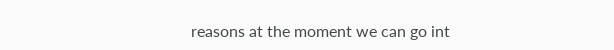reasons at the moment we can go int